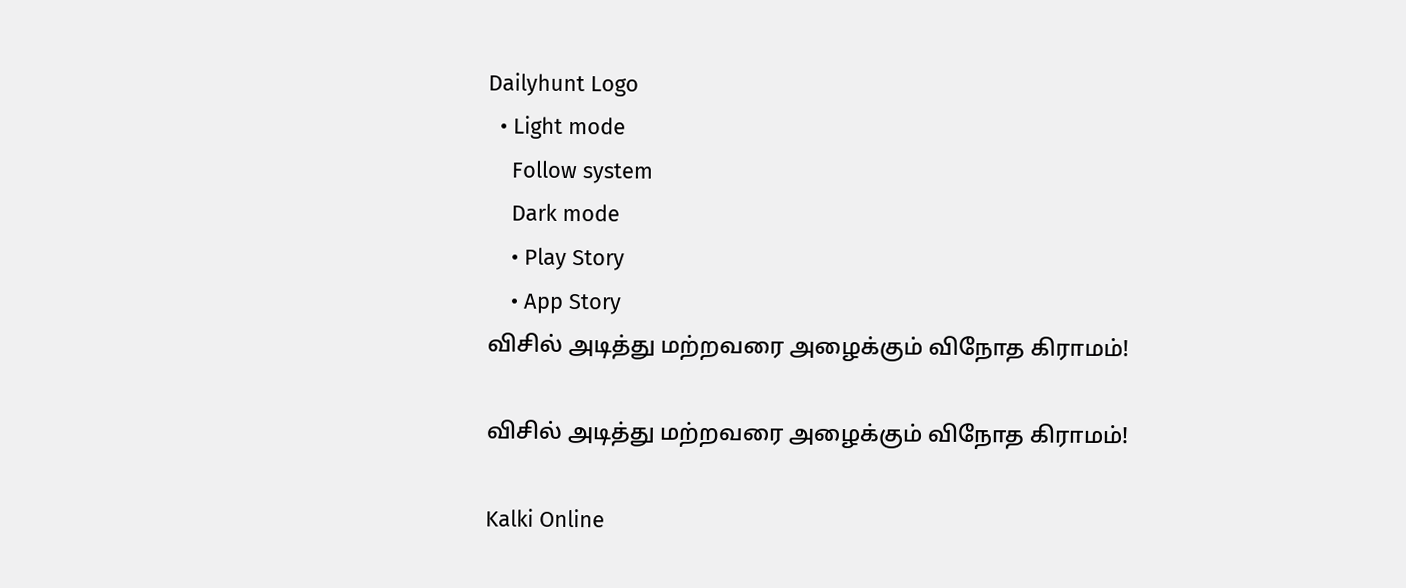Dailyhunt Logo
  • Light mode
    Follow system
    Dark mode
    • Play Story
    • App Story
விசில் அடித்து மற்றவரை அழைக்கும் விநோத கிராமம்!

விசில் அடித்து மற்றவரை அழைக்கும் விநோத கிராமம்!

Kalki Online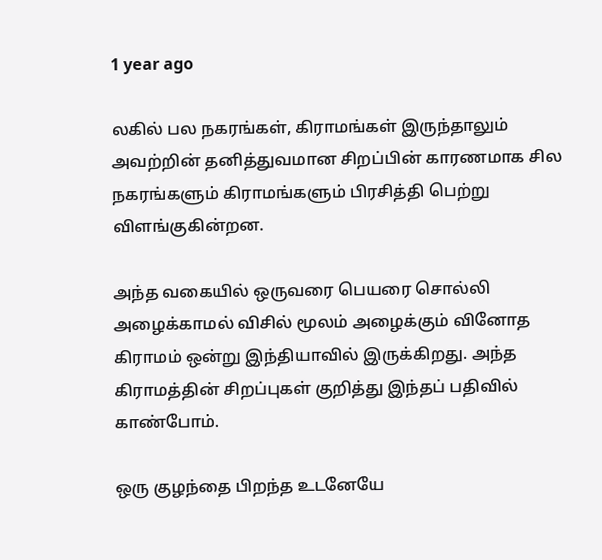1 year ago

லகில் பல நகரங்கள், கிராமங்கள் இருந்தாலும் அவற்றின் தனித்துவமான சிறப்பின் காரணமாக சில நகரங்களும் கிராமங்களும் பிரசித்தி பெற்று விளங்குகின்றன.

அந்த வகையில் ஒருவரை பெயரை சொல்லி அழைக்காமல் விசில் மூலம் அழைக்கும் வினோத கிராமம் ஒன்று இந்தியாவில் இருக்கிறது. அந்த கிராமத்தின் சிறப்புகள் குறித்து இந்தப் பதிவில் காண்போம்.

ஒரு குழந்தை பிறந்த உடனேயே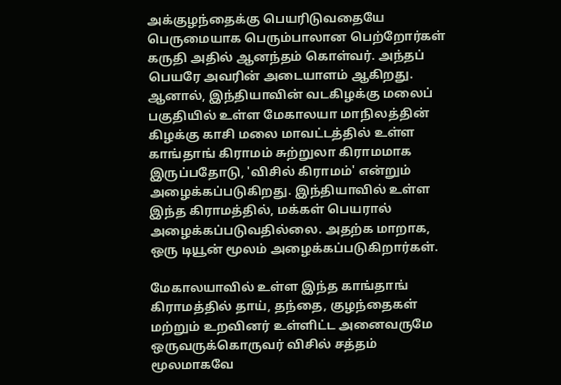அக்குழந்தைக்கு பெயரிடுவதையே பெருமையாக பெரும்பாலான பெற்றோர்கள் கருதி அதில் ஆனந்தம் கொள்வர். அந்தப் பெயரே அவரின் அடையாளம் ஆகிறது. ஆனால், இந்தியாவின் வடகிழக்கு மலைப் பகுதியில் உள்ள மேகாலயா மாநிலத்தின் கிழக்கு காசி மலை மாவட்டத்தில் உள்ள காங்தாங் கிராமம் சுற்றுலா கிராமமாக இருப்பதோடு, 'விசில் கிராமம்' என்றும் அழைக்கப்படுகிறது. இந்தியாவில் உள்ள இந்த கிராமத்தில், மக்கள் பெயரால் அழைக்கப்படுவதில்லை. அதற்க மாறாக, ஒரு டியூன் மூலம் அழைக்கப்படுகிறார்கள்.

மேகாலயாவில் உள்ள இந்த காங்தாங் கிராமத்தில் தாய், தந்தை, குழந்தைகள் மற்றும் உறவினர் உள்ளிட்ட அனைவருமே ஒருவருக்கொருவர் விசில் சத்தம் மூலமாகவே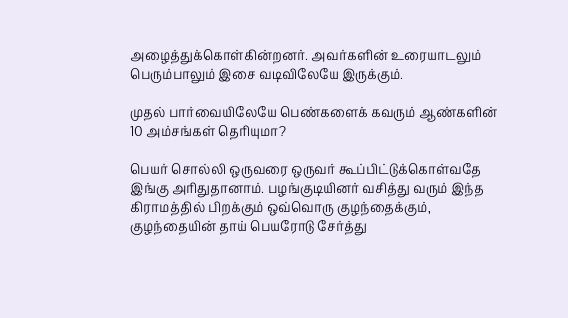அழைத்துக்கொள்கின்றனர். அவர்களின் உரையாடலும் பெரும்பாலும் இசை வடிவிலேயே இருக்கும்.

முதல் பார்வையிலேயே பெண்களைக் கவரும் ஆண்களின் 10 அம்சங்கள் தெரியுமா?

பெயர் சொல்லி ஒருவரை ஒருவர் கூப்பிட்டுக்கொள்வதே இங்கு அரிதுதானாம். பழங்குடியினர் வசித்து வரும் இந்த கிராமத்தில் பிறக்கும் ஒவ்வொரு குழந்தைக்கும், குழந்தையின் தாய் பெயரோடு சேர்த்து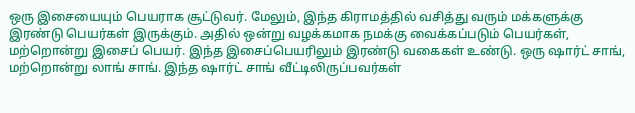ஒரு இசையையும் பெயராக சூட்டுவர். மேலும், இந்த கிராமத்தில் வசித்து வரும் மக்களுக்கு இரண்டு பெயர்கள் இருக்கும். அதில் ஒன்று வழக்கமாக நமக்கு வைக்கப்படும் பெயர்கள், மற்றொன்று இசைப் பெயர். இந்த இசைப்பெயரிலும் இரண்டு வகைகள் உண்டு. ஒரு ஷார்ட் சாங், மற்றொன்று லாங் சாங். இந்த ஷார்ட் சாங் வீட்டிலிருப்பவர்கள்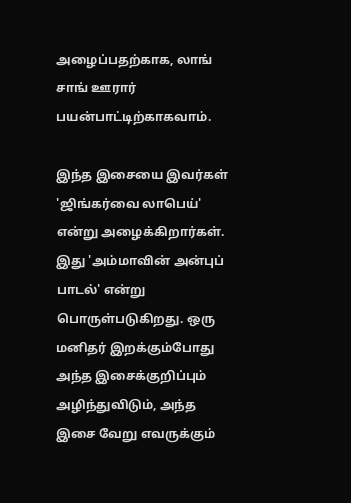அழைப்பதற்காக, லாங் சாங் ஊரார் பயன்பாட்டிற்காகவாம்.

இந்த இசையை இவர்கள் 'ஜிங்கர்வை லாபெய்' என்று அழைக்கிறார்கள். இது 'அம்மாவின் அன்புப் பாடல்' என்று பொருள்படுகிறது. ஒரு மனிதர் இறக்கும்போது அந்த இசைக்குறிப்பும் அழிந்துவிடும், அந்த இசை வேறு எவருக்கும்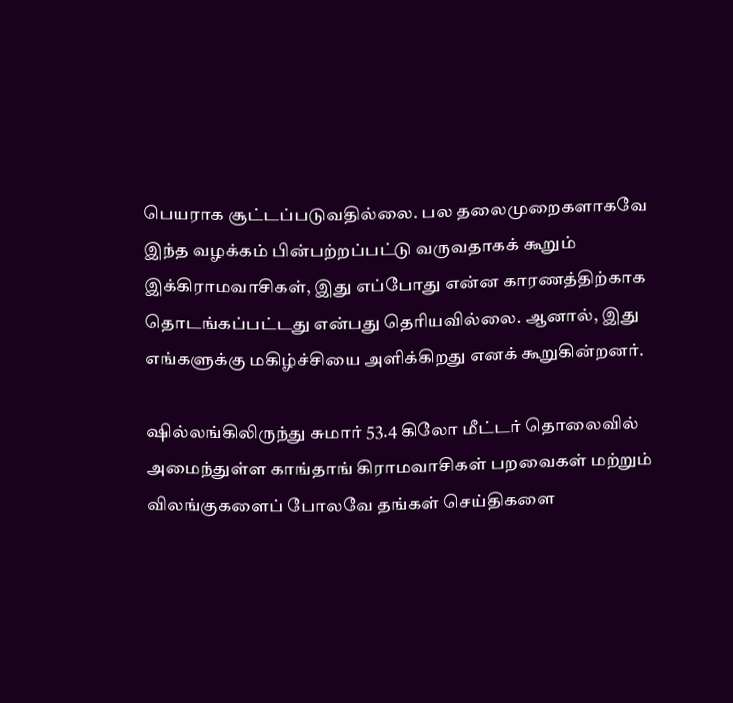பெயராக சூட்டப்படுவதில்லை. பல தலைமுறைகளாகவே இந்த வழக்கம் பின்பற்றப்பட்டு வருவதாகக் கூறும் இக்கிராமவாசிகள், இது எப்போது என்ன காரணத்திற்காக தொடங்கப்பட்டது என்பது தெரியவில்லை. ஆனால், இது எங்களுக்கு மகிழ்ச்சியை அளிக்கிறது எனக் கூறுகின்றனர்.

ஷில்லங்கிலிருந்து சுமார் 53.4 கிலோ மீட்டர் தொலைவில் அமைந்துள்ள காங்தாங் கிராமவாசிகள் பறவைகள் மற்றும் விலங்குகளைப் போலவே தங்கள் செய்திகளை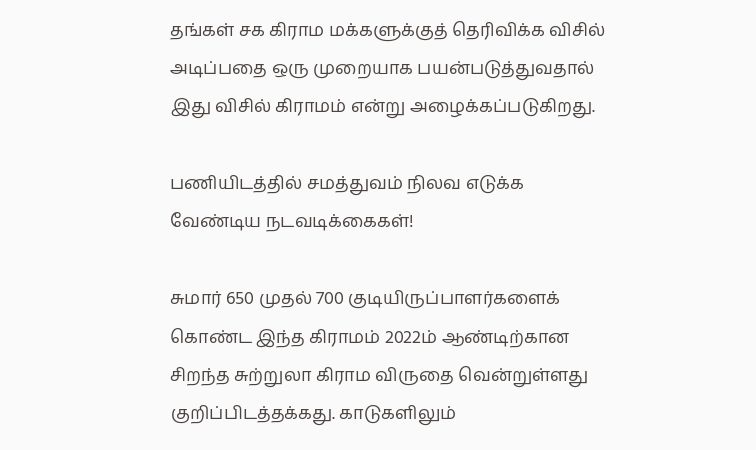தங்கள் சக கிராம மக்களுக்குத் தெரிவிக்க விசில் அடிப்பதை ஒரு முறையாக பயன்படுத்துவதால் இது விசில் கிராமம் என்று அழைக்கப்படுகிறது.

பணியிடத்தில் சமத்துவம் நிலவ எடுக்க வேண்டிய நடவடிக்கைகள்!

சுமார் 650 முதல் 700 குடியிருப்பாளர்களைக் கொண்ட இந்த கிராமம் 2022ம் ஆண்டிற்கான சிறந்த சுற்றுலா கிராம விருதை வென்றுள்ளது குறிப்பிடத்தக்கது. காடுகளிலும்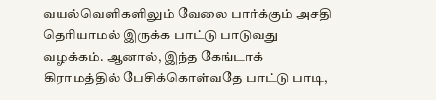வயல்வெளிகளிலும் வேலை பார்க்கும் அசதி தெரியாமல் இருக்க பாட்டு பாடுவது வழக்கம். ஆனால், இந்த கேங்டாக் கிராமத்தில் பேசிக்கொள்வதே பாட்டு பாடி,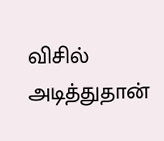விசில் அடித்துதான்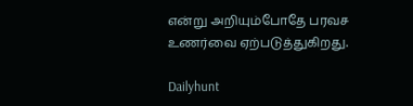என்று அறியும்போதே பரவச உணர்வை ஏற்படுத்துகிறது.

Dailyhunt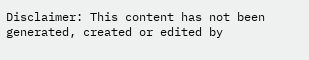Disclaimer: This content has not been generated, created or edited by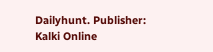Dailyhunt. Publisher: Kalki Online